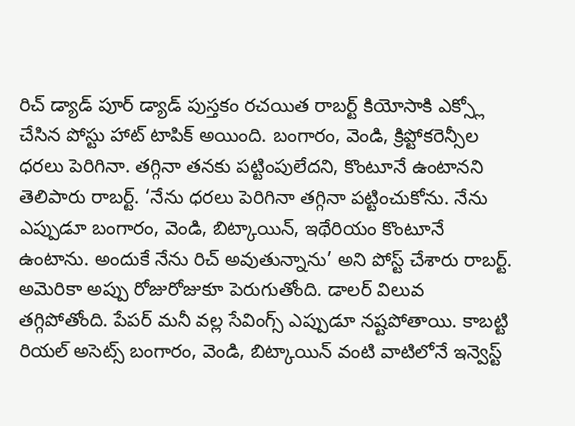రిచ్ డ్యాడ్ పూర్ డ్యాడ్ పుస్తకం రచయిత రాబర్ట్ కియోసాకి ఎక్స్లో చేసిన పోస్టు హాట్ టాపిక్ అయింది. బంగారం, వెండి, క్రిప్టోకరెన్సీల ధరలు పెరిగినా. తగ్గినా తనకు పట్టింపులేదని, కొంటూనే ఉంటానని తెలిపారు రాబర్ట్. ‘నేను ధరలు పెరిగినా తగ్గినా పట్టించుకోను. నేను ఎప్పుడూ బంగారం, వెండి, బిట్కాయిన్, ఇథేరియం కొంటూనే ఉంటాను. అందుకే నేను రిచ్ అవుతున్నాను’ అని పోస్ట్ చేశారు రాబర్ట్. అమెరికా అప్పు రోజురోజుకూ పెరుగుతోంది. డాలర్ విలువ తగ్గిపోతోంది. పేపర్ మనీ వల్ల సేవింగ్స్ ఎప్పుడూ నష్టపోతాయి. కాబట్టి రియల్ అసెట్స్ బంగారం, వెండి, బిట్కాయిన్ వంటి వాటిలోనే ఇన్వెస్ట్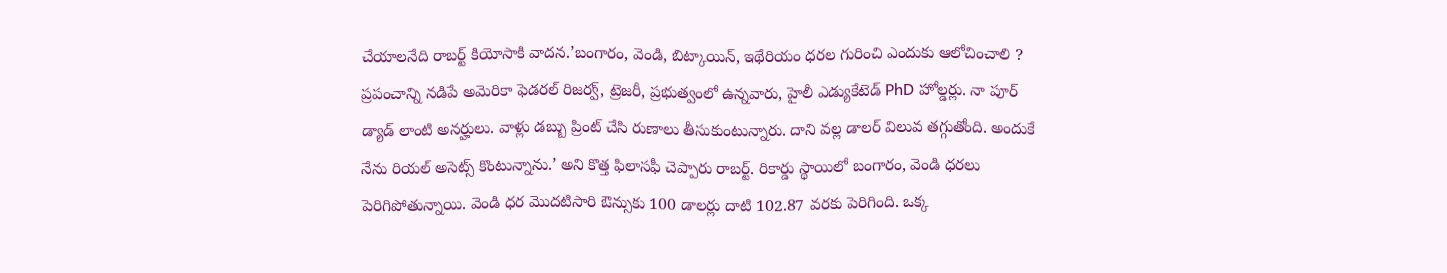చేయాలనేది రాబర్ట్ కియోసాకి వాదన.’బంగారం, వెండి, బిట్కాయిన్, ఇథేరియం ధరల గురించి ఎందుకు ఆలోచించాలి ?
ప్రపంచాన్ని నడిపే అమెరికా ఫెడరల్ రిజర్వ్, ట్రెజరీ, ప్రభుత్వంలో ఉన్నవారు, హైలీ ఎడ్యుకేటెడ్ PhD హోల్డర్లు. నా పూర్ డ్యాడ్ లాంటి అనర్హులు. వాళ్లు డబ్బు ప్రింట్ చేసి రుణాలు తీసుకుంటున్నారు. దాని వల్ల డాలర్ విలువ తగ్గుతోంది. అందుకే నేను రియల్ అసెట్స్ కొంటున్నాను.’ అని కొత్త ఫిలాసఫీ చెప్పారు రాబర్ట్. రికార్డు స్థాయిలో బంగారం, వెండి ధరలు పెరిగిపోతున్నాయి. వెండి ధర మొదటిసారి ఔన్సుకు 100 డాలర్లు దాటి 102.87 వరకు పెరిగింది. ఒక్క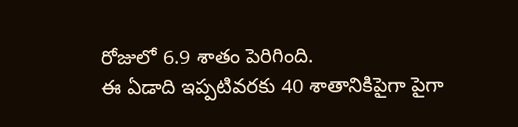రోజులో 6.9 శాతం పెరిగింది.
ఈ ఏడాది ఇప్పటివరకు 40 శాతానికిపైగా పైగా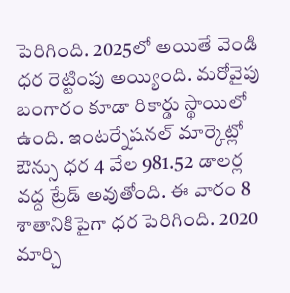పెరిగింది. 2025లో అయితే వెండి ధర రెట్టింపు అయ్యింది. మరోవైపు బంగారం కూడా రికార్డు స్థాయిలో ఉంది. ఇంటర్నేషనల్ మార్కెట్లో ఔన్సు ధర 4 వేల 981.52 డాలర్ల వద్ద ట్రేడ్ అవుతోంది. ఈ వారం 8 శాతానికిపైగా ధర పెరిగింది. 2020 మార్చి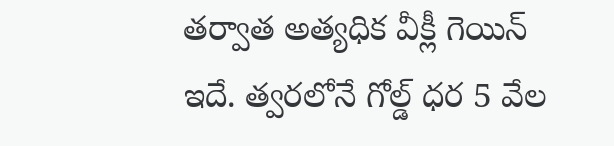తర్వాత అత్యధిక వీక్లీ గెయిన్ ఇదే. త్వరలోనే గోల్డ్ ధర 5 వేల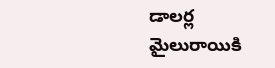డాలర్ల మైలురాయికి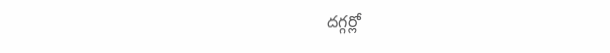దగ్గర్లో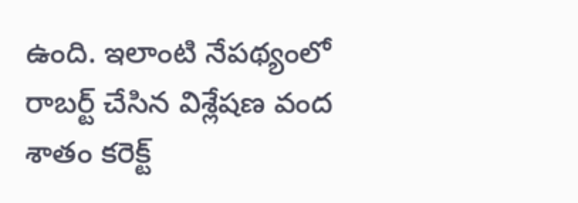ఉంది. ఇలాంటి నేపథ్యంలో రాబర్ట్ చేసిన విశ్లేషణ వంద శాతం కరెక్ట్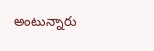అంటున్నారు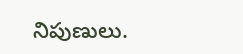నిపుణులు.